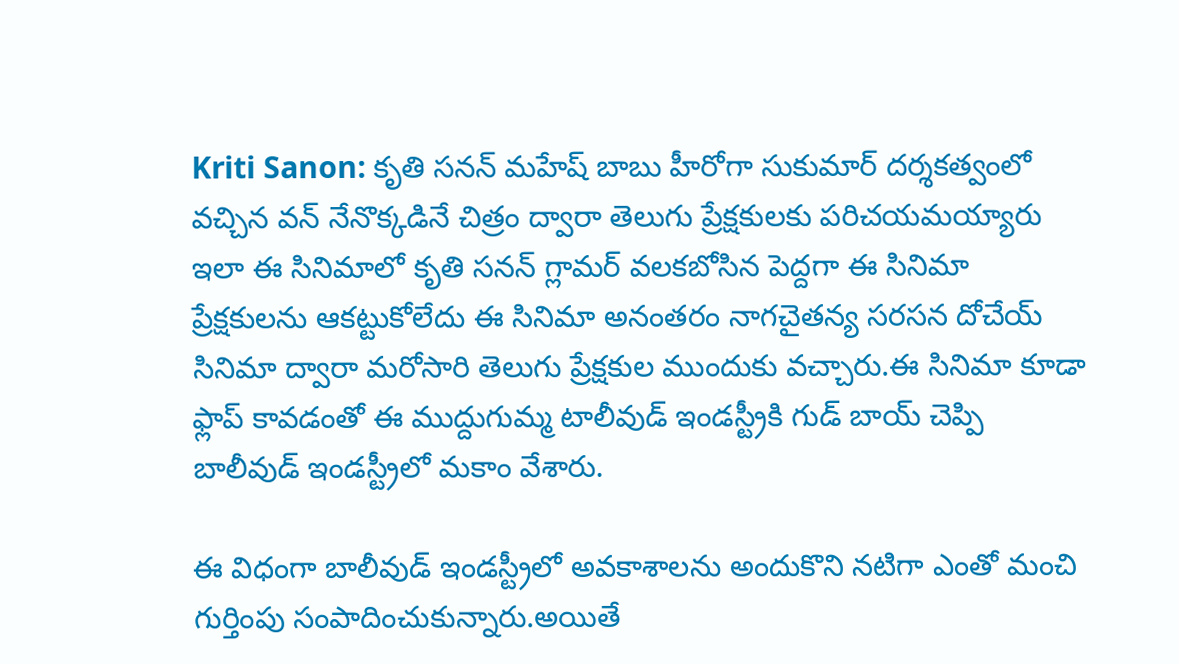Kriti Sanon: కృతి సనన్ మహేష్ బాబు హీరోగా సుకుమార్ దర్శకత్వంలో వచ్చిన వన్ నేనొక్కడినే చిత్రం ద్వారా తెలుగు ప్రేక్షకులకు పరిచయమయ్యారు ఇలా ఈ సినిమాలో కృతి సనన్ గ్లామర్ వలకబోసిన పెద్దగా ఈ సినిమా ప్రేక్షకులను ఆకట్టుకోలేదు ఈ సినిమా అనంతరం నాగచైతన్య సరసన దోచేయ్ సినిమా ద్వారా మరోసారి తెలుగు ప్రేక్షకుల ముందుకు వచ్చారు.ఈ సినిమా కూడా ఫ్లాప్ కావడంతో ఈ ముద్దుగుమ్మ టాలీవుడ్ ఇండస్ట్రీకి గుడ్ బాయ్ చెప్పి బాలీవుడ్ ఇండస్ట్రీలో మకాం వేశారు.

ఈ విధంగా బాలీవుడ్ ఇండస్ట్రీలో అవకాశాలను అందుకొని నటిగా ఎంతో మంచి గుర్తింపు సంపాదించుకున్నారు.అయితే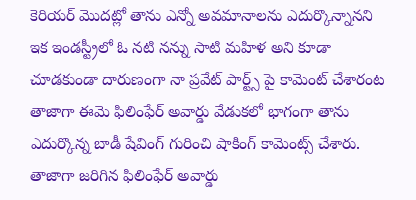కెరియర్ మొదట్లో తాను ఎన్నో అవమానాలను ఎదుర్కొన్నానని ఇక ఇండస్ట్రీలో ఓ నటి నన్ను సాటి మహిళ అని కూడా చూడకుండా దారుణంగా నా ప్రవేట్ పార్ట్స్ పై కామెంట్ చేశారంట తాజాగా ఈమె ఫిలింఫేర్ అవార్డు వేడుకలో భాగంగా తాను ఎదుర్కొన్న బాడీ షేవింగ్ గురించి షాకింగ్ కామెంట్స్ చేశారు.
తాజాగా జరిగిన ఫిలింఫేర్ అవార్డు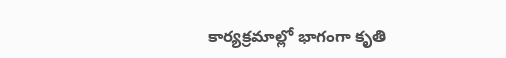కార్యక్రమాల్లో భాగంగా కృతి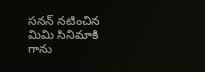సనన్ నటించిన మిమి సినిమాకి గాను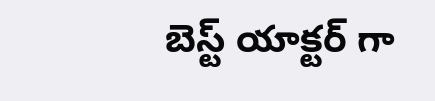బెస్ట్ యాక్టర్ గా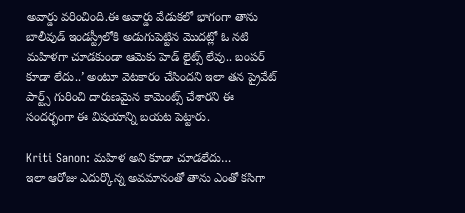అవార్డు వరించింది.ఈ అవార్డు వేడుకలో భాగంగా తాను బాలీవుడ్ ఇండస్ట్రీలోకి అడుగుపెట్టిన మొదట్లో ఓ నటి మహిళగా చూడకుండా ఆమెకు హెడ్ లైట్స్ లేవు.. బంపర్ కూడా లేదు..’ అంటూ వెటకారం చేసిందని ఇలా తన ప్రైవేట్ పార్ట్స్ గురించి దారుణమైన కామెంట్స్ చేశారని ఈ సందర్భంగా ఈ విషయాన్ని బయట పెట్టారు.

Kriti Sanon: మహిళ అని కూడా చూడలేదు…
ఇలా ఆరోజు ఎదుర్కొన్న అవమానంతో తాను ఎంతో కసిగా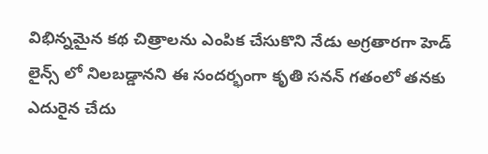విభిన్నమైన కథ చిత్రాలను ఎంపిక చేసుకొని నేడు అగ్రతారగా హెడ్ లైన్స్ లో నిలబడ్డానని ఈ సందర్భంగా కృతి సనన్ గతంలో తనకు ఎదురైన చేదు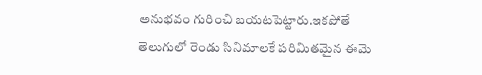అనుభవం గురించి బయటపెట్టారు.ఇకపోతే తెలుగులో రెండు సినిమాలకే పరిమితమైన ఈమె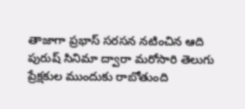తాజాగా ప్రభాస్ సరసన నటించిన ఆది పురుష్ సినిమా ద్వారా మరోసారి తెలుగు ప్రేక్షకుల ముందుకు రాబోతుంది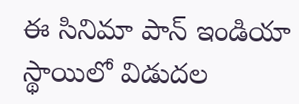ఈ సినిమా పాన్ ఇండియా స్థాయిలో విడుదల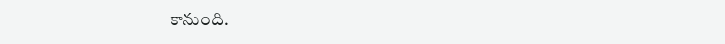కానుంది.